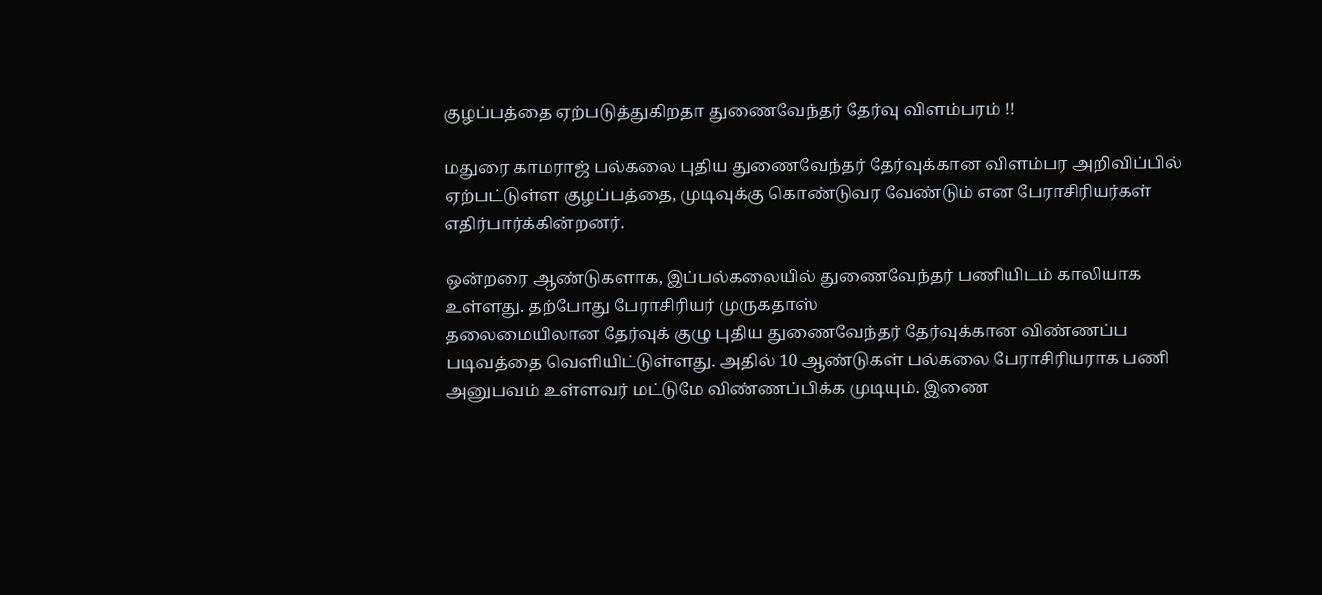குழப்பத்தை ஏற்படுத்துகிறதா துணைவேந்தர் தேர்வு விளம்பரம் !!

மதுரை காமராஜ் பல்கலை புதிய துணைவேந்தர் தேர்வுக்கான விளம்பர அறிவிப்பில் ஏற்பட்டுள்ள குழப்பத்தை, முடிவுக்கு கொண்டுவர வேண்டும் என பேராசிரியர்கள் எதிர்பார்க்கின்றனர்.

ஒன்றரை ஆண்டுகளாக, இப்பல்கலையில் துணைவேந்தர் பணியிடம் காலியாக உள்ளது. தற்போது பேராசிரியர் முருகதாஸ்
தலைமையிலான தேர்வுக் குழு புதிய துணைவேந்தர் தேர்வுக்கான விண்ணப்ப படிவத்தை வெளியிட்டுள்ளது. அதில் 10 ஆண்டுகள் பல்கலை பேராசிரியராக பணி அனுபவம் உள்ளவர் மட்டுமே விண்ணப்பிக்க முடியும். இணை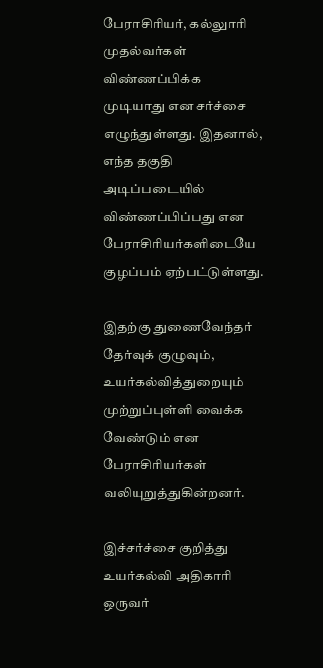பேராசிரியர், கல்லுாரி முதல்வர்கள் விண்ணப்பிக்க முடியாது என சர்ச்சை எழுந்துள்ளது. இதனால், எந்த தகுதி அடிப்படையில் விண்ணப்பிப்பது என பேராசிரியர்களிடையே குழப்பம் ஏற்பட்டுள்ளது.

இதற்கு துணைவேந்தர் தேர்வுக் குழுவும், உயர்கல்வித்துறையும் முற்றுப்புள்ளி வைக்க வேண்டும் என பேராசிரியர்கள் வலியுறுத்துகின்றனர்.

இச்சர்ச்சை குறித்து உயர்கல்வி அதிகாரி ஒருவர்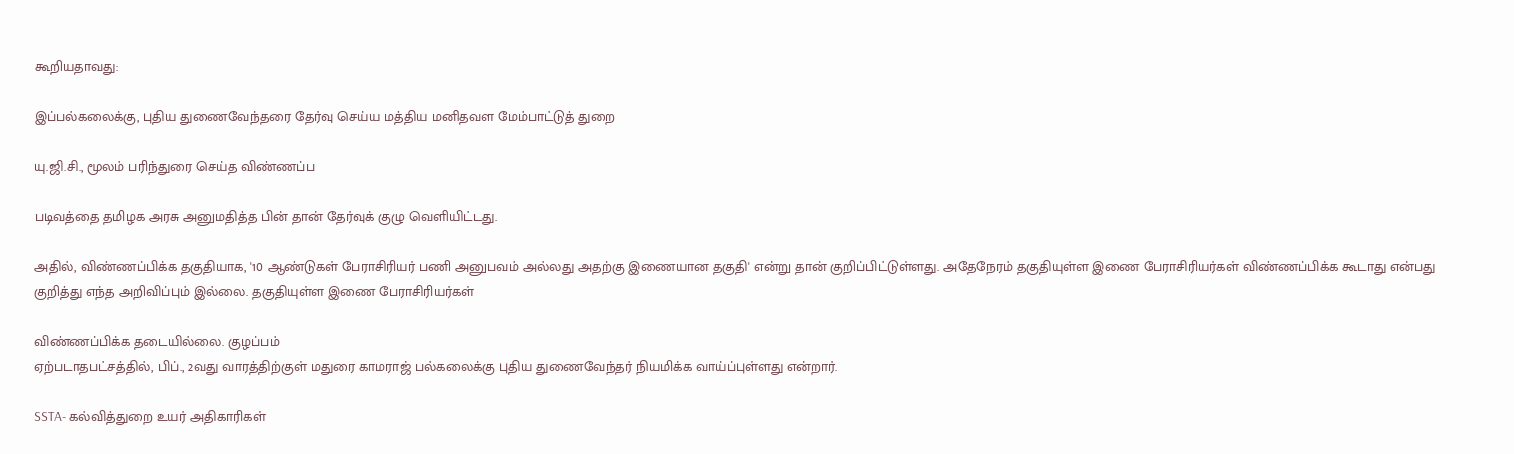கூறியதாவது:

இப்பல்கலைக்கு, புதிய துணைவேந்தரை தேர்வு செய்ய மத்திய மனிதவள மேம்பாட்டுத் துறை

யு.ஜி.சி., மூலம் பரிந்துரை செய்த விண்ணப்ப

படிவத்தை தமிழக அரசு அனுமதித்த பின் தான் தேர்வுக் குழு வெளியிட்டது.

அதில், விண்ணப்பிக்க தகுதியாக, '10 ஆண்டுகள் பேராசிரியர் பணி அனுபவம் அல்லது அதற்கு இணையான தகுதி' என்று தான் குறிப்பிட்டுள்ளது. அதேநேரம் தகுதியுள்ள இணை பேராசிரியர்கள் விண்ணப்பிக்க கூடாது என்பது குறித்து எந்த அறிவிப்பும் இல்லை. தகுதியுள்ள இணை பேராசிரியர்கள்

விண்ணப்பிக்க தடையில்லை. குழப்பம்
ஏற்படாதபட்சத்தில், பிப்., 2வது வாரத்திற்குள் மதுரை காமராஜ் பல்கலைக்கு புதிய துணைவேந்தர் நியமிக்க வாய்ப்புள்ளது என்றார்.

SSTA- கல்வித்துறை உயர் அதிகாரிகள்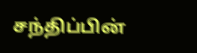சந்திப்பின்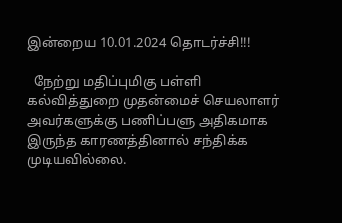இன்றைய 10.01.2024 தொடர்ச்சி!!!

  நேற்று மதிப்புமிகு பள்ளி கல்வித்துறை முதன்மைச் செயலாளர் அவர்களுக்கு பணிப்பளு அதிகமாக இருந்த காரணத்தினால் சந்திக்க முடியவில்லை.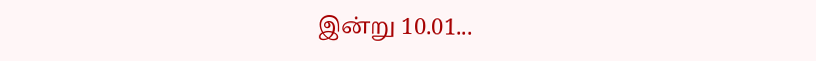இன்று 10.01...